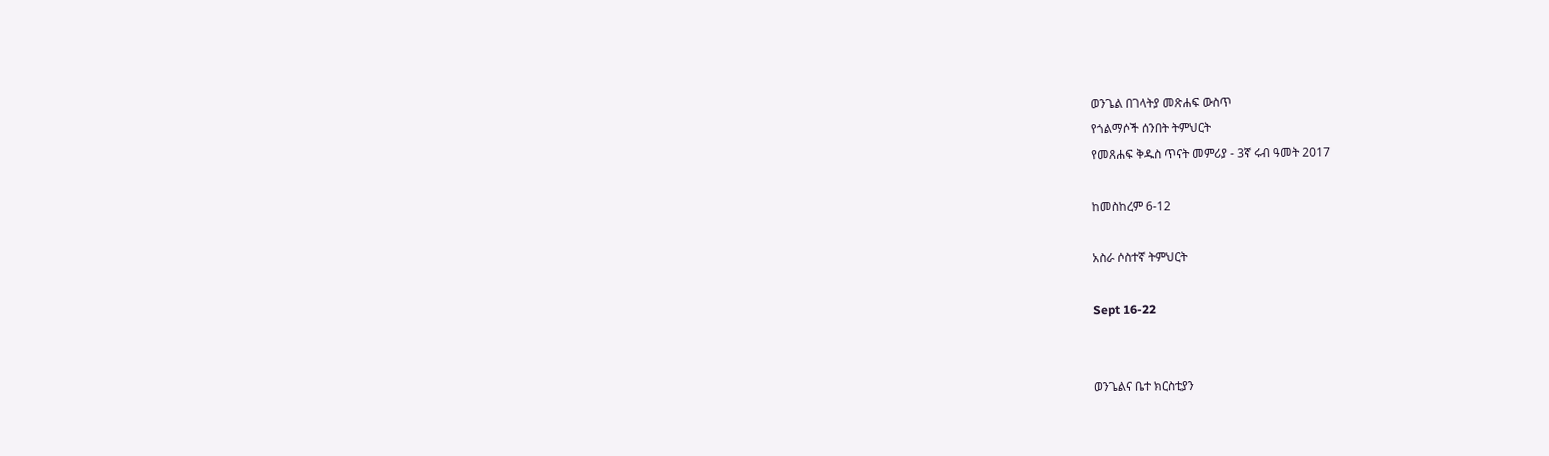ወንጌል በገላትያ መጽሐፍ ውስጥ
የጎልማሶች ሰንበት ትምህርት
የመጸሐፍ ቅዱስ ጥናት መምሪያ - 3ኛ ሩብ ዓመት 2017

ከመስከረም 6-12

አስራ ሶስተኛ ትምህርት

Sept 16-22


ወንጌልና ቤተ ክርስቲያን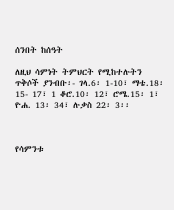ሰንበት ከሰዓት

ለዚህ ሳምነት ትምህርት የሚከተሉትን ጥቅሶች ያንብቡ፡- ገላ.6፡ 1-10፣ ማቴ.18፡ 15- 17፣ 1 ቆሮ.10፡ 12፣ ሮሜ.15፡ 1፣ ዮሐ. 13፡ 34፣ ሉቃስ 22፡ 3፡፡



የሳምንቱ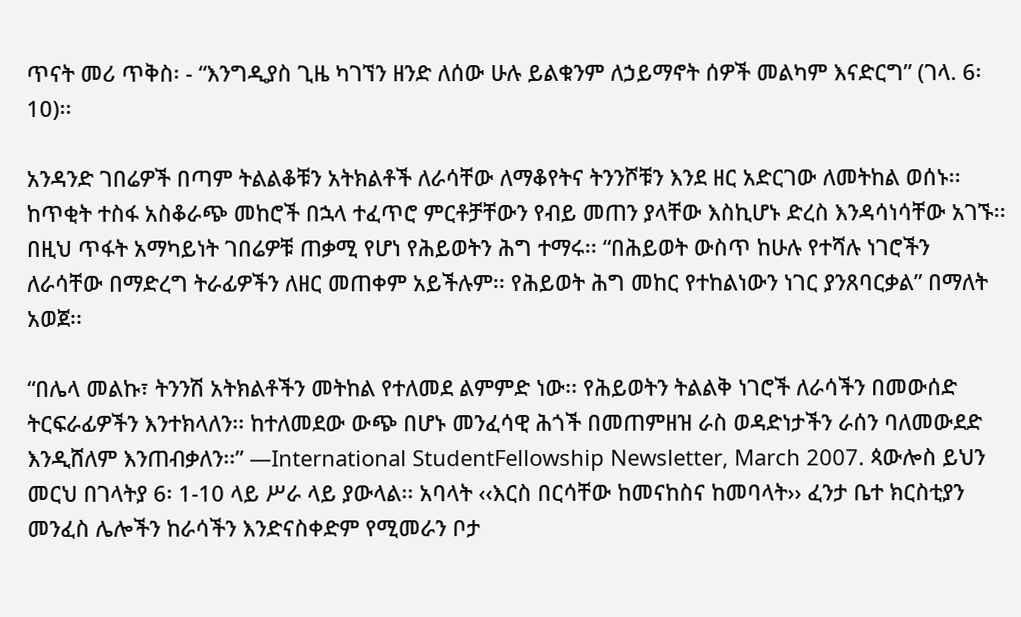ጥናት መሪ ጥቅስ፡ - “እንግዲያስ ጊዜ ካገኘን ዘንድ ለሰው ሁሉ ይልቁንም ለኃይማኖት ሰዎች መልካም እናድርግ” (ገላ. 6፡ 10)፡፡

አንዳንድ ገበሬዎች በጣም ትልልቆቹን አትክልቶች ለራሳቸው ለማቆየትና ትንንሾቹን እንደ ዘር አድርገው ለመትከል ወሰኑ፡፡ ከጥቂት ተስፋ አስቆራጭ መከሮች በኋላ ተፈጥሮ ምርቶቻቸውን የብይ መጠን ያላቸው እስኪሆኑ ድረስ እንዳሳነሳቸው አገኙ፡፡ በዚህ ጥፋት አማካይነት ገበሬዎቹ ጠቃሚ የሆነ የሕይወትን ሕግ ተማሩ፡፡ “በሕይወት ውስጥ ከሁሉ የተሻሉ ነገሮችን ለራሳቸው በማድረግ ትራፊዎችን ለዘር መጠቀም አይችሉም፡፡ የሕይወት ሕግ መከር የተከልነውን ነገር ያንጸባርቃል” በማለት አወጀ፡፡

“በሌላ መልኩ፣ ትንንሽ አትክልቶችን መትከል የተለመደ ልምምድ ነው፡፡ የሕይወትን ትልልቅ ነገሮች ለራሳችን በመውሰድ ትርፍራፊዎችን እንተክላለን፡፡ ከተለመደው ውጭ በሆኑ መንፈሳዊ ሕጎች በመጠምዘዝ ራስ ወዳድነታችን ራሰን ባለመውደድ እንዲሸለም እንጠብቃለን፡፡” —International StudentFellowship Newsletter, March 2007. ጳውሎስ ይህን መርህ በገላትያ 6፡ 1-10 ላይ ሥራ ላይ ያውላል፡፡ አባላት ‹‹እርስ በርሳቸው ከመናከስና ከመባላት›› ፈንታ ቤተ ክርስቲያን መንፈስ ሌሎችን ከራሳችን እንድናስቀድም የሚመራን ቦታ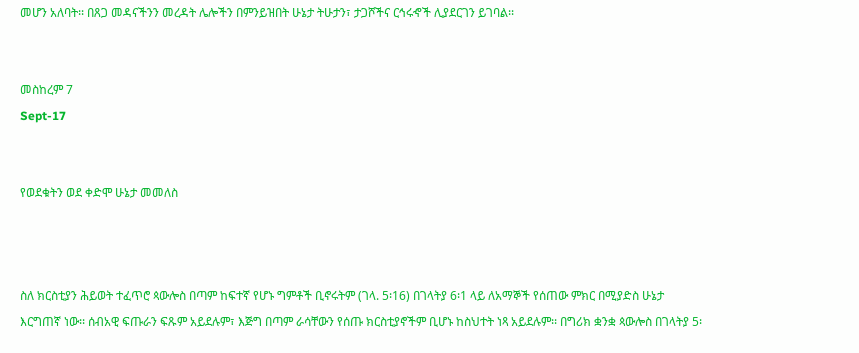መሆን አለባት፡፡ በጸጋ መዳናችንን መረዳት ሌሎችን በምንይዝበት ሁኔታ ትሁታን፣ ታጋሾችና ርኅሩኆች ሊያደርገን ይገባል፡፡


መስከረም 7
Sept-17


የወደቁትን ወደ ቀድሞ ሁኔታ መመለስ



ስለ ክርስቲያን ሕይወት ተፈጥሮ ጳውሎስ በጣም ከፍተኛ የሆኑ ግምቶች ቢኖሩትም (ገላ. 5፡16) በገላትያ 6፡1 ላይ ለአማኞች የሰጠው ምክር በሚያድስ ሁኔታ እርግጠኛ ነው፡፡ ሰብአዊ ፍጡራን ፍጹም አይደሉም፣ እጅግ በጣም ራሳቸውን የሰጡ ክርስቲያኖችም ቢሆኑ ከስህተት ነጻ አይደሉም፡፡ በግሪክ ቋንቋ ጳውሎስ በገላትያ 5፡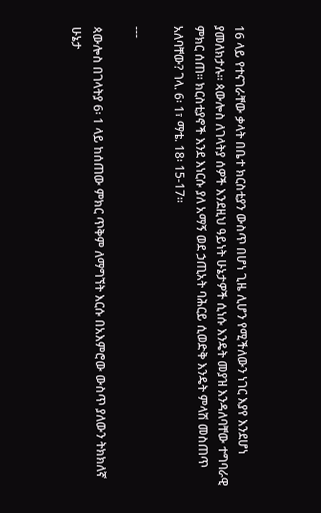16 ላይ የተናገራቸው ቃላት በቤተ ክርስቲያን ውስጥ በሆነ ጊዜ ሊሆን የሚችለውን ነገር እያየ እንደሆነ ያመለክታሉ፡፡ ጳውሎስ ለገላትያ ሰዎች እንደዚህ ዓይነት ሁኔታዎች ሲነሱ እንዴት መያዝ እንዳለባቸው ተግባራዊ ምክር ሰጠ፡፡ ክርስቲያኖች እንደ እነርሱ ያለ አማኝ ወደ ኃጢአት ባሕርይ ሲወድቅ እንዴት ምላሽ መስጠጥ አለባቸው? ገላ. 6፡ 1፣ ማቴ. 18፡ 15-17፡፡

---

ጳውሎስ በገላትያ 6፡ 1 ላይ ከሰጠው ምክር ጥቅም ለማግኘት እርሱ በአእምሮው ውስጥ ያለውን ትክክለኛ ሁኔታ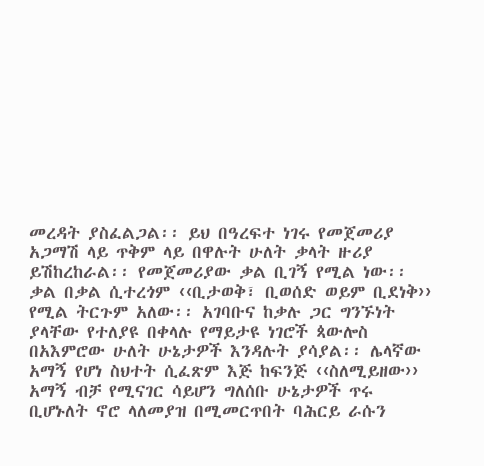መረዳት ያስፈልጋል፡፡ ይህ በዓረፍተ ነገሩ የመጀመሪያ አጋማሽ ላይ ጥቅም ላይ በዋሉት ሁለት ቃላት ዙሪያ ይሽከረከራል፡፡ የመጀመሪያው ቃል ቢገኝ የሚል ነው፡፡ ቃል በቃል ሲተረጎም ‹‹ቢታወቅ፣ ቢወሰድ ወይም ቢደነቅ›› የሚል ትርጉም አለው፡፡ አገባቡና ከቃሉ ጋር ግንኙነት ያላቸው የተለያዩ በቀላሉ የማይታዩ ነገሮች ጳውሎስ በአእምሮው ሁለት ሁኔታዎች እንዳሉት ያሳያል፡፡ ሌላኛው አማኝ የሆነ ስህተት ሲፈጽም እጅ ከፍንጅ ‹‹ስለሚይዘው›› አማኝ ብቻ የሚናገር ሳይሆን ግለሰቡ ሁኔታዎች ጥሩ ቢሆኑለት ኖሮ ላለመያዝ በሚመርጥበት ባሕርይ ራሱን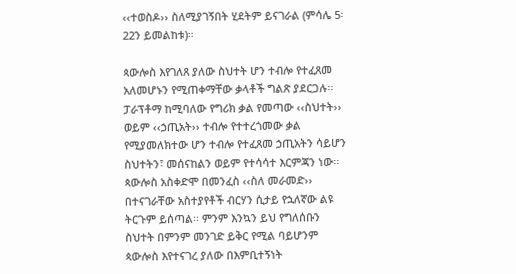‹‹ተወስዶ›› ስለሚያገኝበት ሂደትም ይናገራል (ምሳሌ 5፡ 22ን ይመልከቱ)፡፡

ጳውሎስ እየገለጸ ያለው ስህተት ሆን ተብሎ የተፈጸመ አለመሆኑን የሚጠቀማቸው ቃላቶች ግልጽ ያደርጋሉ፡፡ ፓራፕቶማ ከሚባለው የግሪክ ቃል የመጣው ‹‹ስህተት›› ወይም ‹‹ኃጢአት›› ተብሎ የተተረጎመው ቃል የሚያመለክተው ሆን ተብሎ የተፈጸመ ኃጢአትን ሳይሆን ስህተትን፣ መሰናከልን ወይም የተሳሳተ እርምጃን ነው፡፡ ጳውሎስ አስቀድሞ በመንፈስ ‹‹ስለ መራመድ›› በተናገራቸው አስተያየቶች ብርሃን ሲታይ የኋለኛው ልዩ ትርጉም ይሰጣል፡፡ ምንም እንኳን ይህ የግለሰቡን ስህተት በምንም መንገድ ይቅር የሚል ባይሆንም ጳውሎስ እየተናገረ ያለው በእምቢተኝነት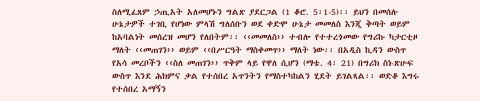ስለሚፈጸም ኃጢአት አለመሆኑን ግልጽ ያደርጋል (1 ቆሮ. 5፡1-5)፡፡ ይህን በመሰሉ ሁኔታዎች ተገቢ የሆነው ምላሽ ግለሰቡን ወደ ቀድሞ ሁኔታ መመለስ እንጂ ቅጣት ወይም ከአባልነት መሰረዝ መሆን የለበትም፡፡ ‹‹መመለስ›› ተብሎ የተተረጎመው የግሪኩ ካታርቲዞ ማለት ‹‹መጠገን›› ወይም ‹‹በሥርዓት ማስቀመጥ›› ማለት ነው፡፡ በአዲስ ኪዳን ውስጥ የአሳ መረቦችን ‹‹ስለ መጠገን›› ጥቅም ላይ የዋለ ሲሆን (ማቴ. 4፡ 21) በግሪክ ስነ-ጽሁፍ ውስጥ እንደ ሕክምና ቃል የተሰበረ አጥንትን የማስተካከልን ሂደት ይገልጻል፡፡ ወድቆ እግሩ የተሰበረ አማኝን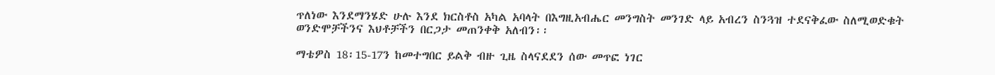ጥለነው እንደማንሄድ ሁሉ እንደ ክርስቶስ አካል አባላት በእግዚአብሔር መንግስት መንገድ ላይ አብረን ስንጓዝ ተደናቅፈው ስለሚወድቁት ወንድሞቻችንና እህቶቻችን በርጋታ መጠንቀቅ አለብን፡፡

ማቴዎስ 18፡15-17ን ከመተግበር ይልቅ ብዙ ጊዜ ስላናደደን ሰው መጥፎ ነገር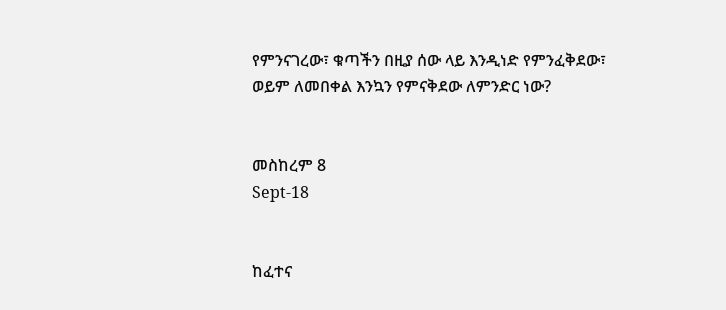የምንናገረው፣ ቁጣችን በዚያ ሰው ላይ እንዲነድ የምንፈቅደው፣ ወይም ለመበቀል እንኳን የምናቅደው ለምንድር ነው?


መስከረም 8
Sept-18


ከፈተና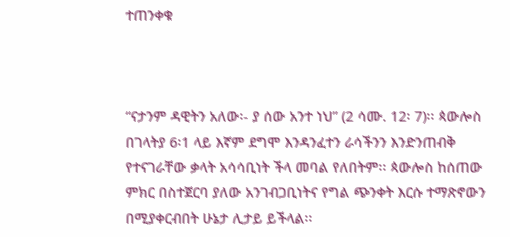ተጠንቀቁ



“ናታንም ዳዊትን አለው፡- ያ ሰው አንተ ነህ” (2 ሳሙ. 12፡ 7)፡፡ ጳውሎስ በገላትያ 6፡1 ላይ እኛም ደግሞ እንዳንፈተን ራሳችንን እንድንጠብቅ የተናገራቸው ቃላት አሳሳቢነት ችላ መባል የለበትም፡፡ ጳውሎስ ከሰጠው ምክር በስተጀርባ ያለው አንገብጋቢነትና የግል ጭንቀት እርሱ ተማጽኖውን በሚያቀርብበት ሁኔታ ሊታይ ይችላል፡፡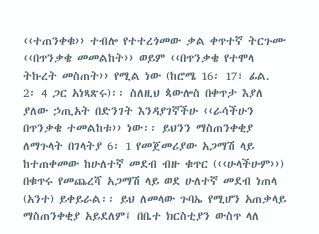‹‹ተጠንቀቁ›› ተብሎ የተተረጎመው ቃል ቀጥተኛ ትርጉሙ ‹‹በጥንቃቄ መመልከት›› ወይም ‹‹በጥንቃቄ የተሞላ ትኩረት መስጠት›› የሚል ነው (ከሮሜ 16፡ 17፣ ፊል. 2፡ 4 ጋር አነጻጽሩ)፡፡ ስለዚህ ጳውሎስ በቀጥታ እያለ ያለው ኃጢአት በድንገት እንዳያገኛችሁ ‹‹ራሳችሁን በጥንቃቄ ተመልከቱ›› ነው፡፡ ይህንን ማስጠንቀቂያ ለማጉላት በገላትያ 6፡ 1 የመጀመሪያው አጋማሽ ላይ ከተጠቀመው ከሁለተኛ መደብ ብዙ ቁጥር (‹‹ሁላችሁም››) በቁጥሩ የመጨረሻ አጋማሽ ላይ ወደ ሁለተኛ መደብ ነጠላ (አንተ) ይቀይራል፡፡ ይህ ለመላው ጉባኤ የሚሆን አጠቃላይ ማስጠንቀቂያ አይደለም፤ በቤተ ክርስቲያን ውስጥ ላለ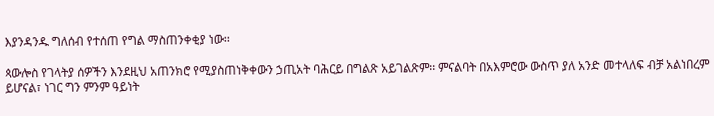እያንዳንዱ ግለሰብ የተሰጠ የግል ማስጠንቀቂያ ነው፡፡

ጳውሎስ የገላትያ ሰዎችን እንደዚህ አጠንክሮ የሚያስጠነቅቀውን ኃጢአት ባሕርይ በግልጽ አይገልጽም፡፡ ምናልባት በአእምሮው ውስጥ ያለ አንድ መተላለፍ ብቻ አልነበረም ይሆናል፣ ነገር ግን ምንም ዓይነት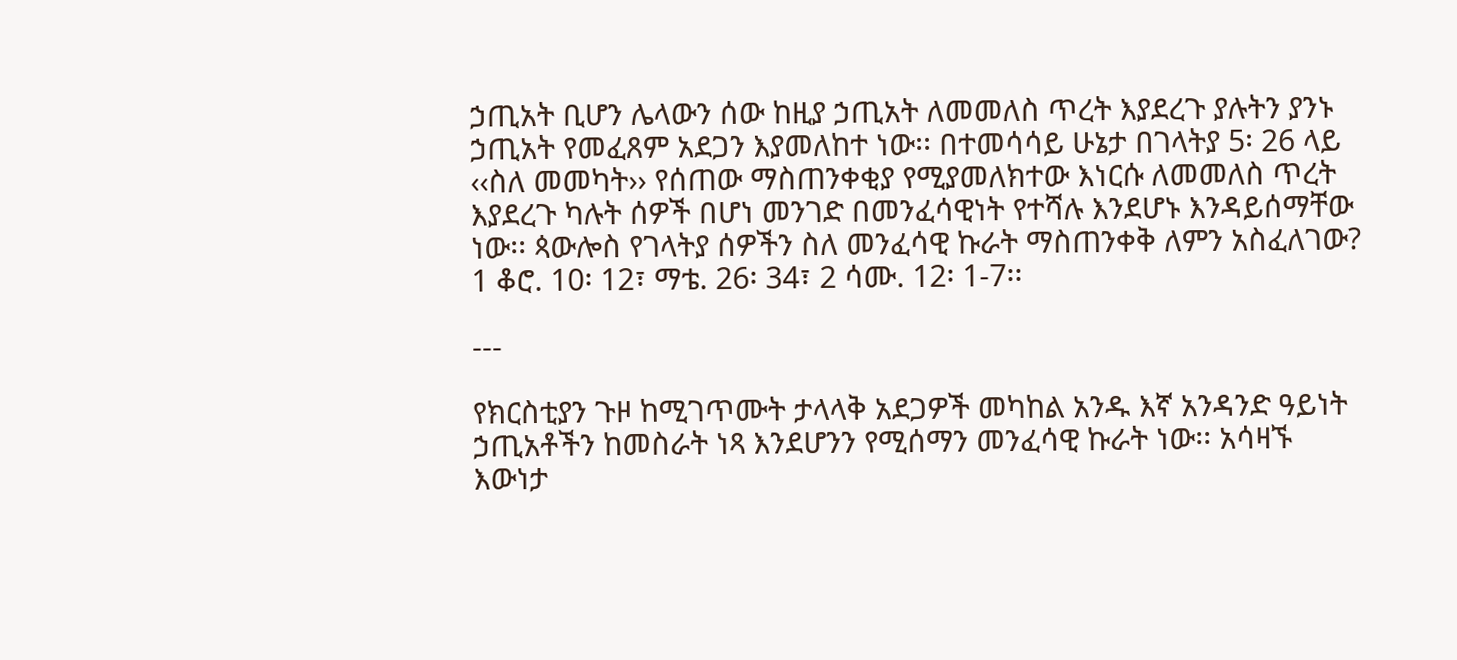ኃጢአት ቢሆን ሌላውን ሰው ከዚያ ኃጢአት ለመመለስ ጥረት እያደረጉ ያሉትን ያንኑ ኃጢአት የመፈጸም አደጋን እያመለከተ ነው፡፡ በተመሳሳይ ሁኔታ በገላትያ 5፡ 26 ላይ ‹‹ስለ መመካት›› የሰጠው ማስጠንቀቂያ የሚያመለክተው እነርሱ ለመመለስ ጥረት እያደረጉ ካሉት ሰዎች በሆነ መንገድ በመንፈሳዊነት የተሻሉ እንደሆኑ እንዳይሰማቸው ነው፡፡ ጳውሎስ የገላትያ ሰዎችን ስለ መንፈሳዊ ኩራት ማስጠንቀቅ ለምን አስፈለገው? 1 ቆሮ. 10፡ 12፣ ማቴ. 26፡ 34፣ 2 ሳሙ. 12፡ 1-7፡፡

---

የክርስቲያን ጉዞ ከሚገጥሙት ታላላቅ አደጋዎች መካከል አንዱ እኛ አንዳንድ ዓይነት ኃጢአቶችን ከመስራት ነጻ እንደሆንን የሚሰማን መንፈሳዊ ኩራት ነው፡፡ አሳዛኙ እውነታ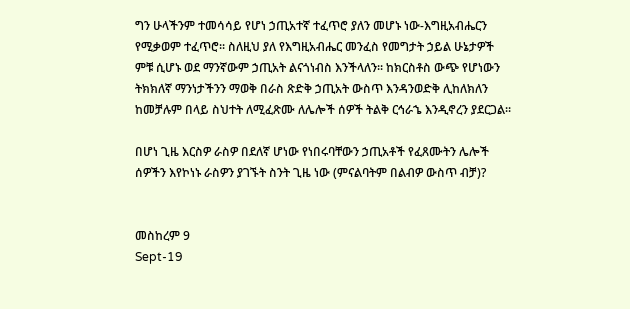ግን ሁላችንም ተመሳሳይ የሆነ ኃጢአተኛ ተፈጥሮ ያለን መሆኑ ነው-እግዚአብሔርን የሚቃወም ተፈጥሮ፡፡ ስለዚህ ያለ የእግዚአብሔር መንፈስ የመግታት ኃይል ሁኔታዎች ምቹ ሲሆኑ ወደ ማንኛውም ኃጢአት ልናጎነብስ እንችላለን፡፡ ከክርስቶስ ውጭ የሆነውን ትክክለኛ ማንነታችንን ማወቅ በራስ ጽድቅ ኃጢአት ውስጥ እንዳንወድቅ ሊከለክለን ከመቻሉም በላይ ስህተት ለሚፈጽሙ ለሌሎች ሰዎች ትልቅ ርኅራኄ እንዲኖረን ያደርጋል፡፡

በሆነ ጊዜ እርስዎ ራስዎ በደለኛ ሆነው የነበሩባቸውን ኃጢአቶች የፈጸሙትን ሌሎች ሰዎችን እየኮነኑ ራስዎን ያገኙት ስንት ጊዜ ነው (ምናልባትም በልብዎ ውስጥ ብቻ)?


መስከረም 9
Sept-19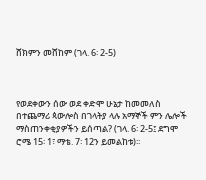ሸክምን መሸከም (ገላ. 6፡ 2-5)



የወደቀውን ሰው ወደ ቀድሞ ሁኔታ ከመመለስ በተጨማሪ ጳውሎስ በገላትያ ላሉ አማኞች ምን ሌሎች ማስጠንቀቂያዎችን ይሰጣል? (ገላ. 6፡ 2-5፤ ደግሞ ሮሜ 15፡ 1፣ ማቴ. 7፡ 12ን ይመልከቱ)፡፡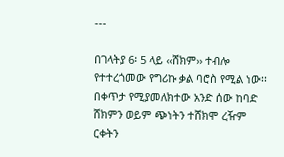---

በገላትያ 6፡ 5 ላይ ‹‹ሸክም›› ተብሎ የተተረጎመው የግሪኩ ቃል ባሮስ የሚል ነው፡፡ በቀጥታ የሚያመለክተው አንድ ሰው ከባድ ሸክምን ወይም ጭነትን ተሸክሞ ረዥም ርቀትን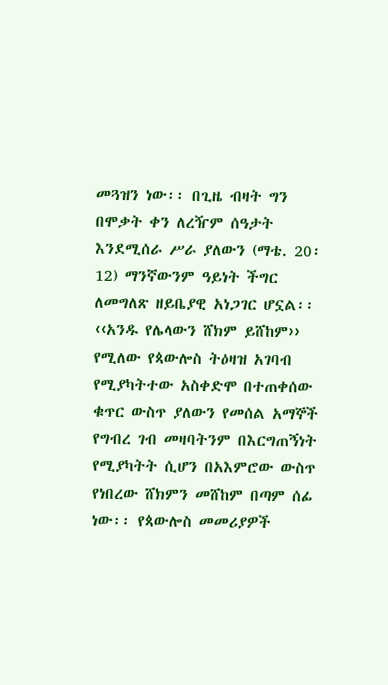መጓዝን ነው፡፡ በጊዜ ብዛት ግን በሞቃት ቀን ለረዥም ሰዓታት እንደሚሰራ ሥራ ያለውን (ማቴ. 20፡ 12) ማንኛውንም ዓይነት ችግር ለመግለጽ ዘይቤያዊ አነጋገር ሆኗል፡፡ ‹‹አንዱ የሌላውን ሸክም ይሸከም›› የሚለው የጳውሎስ ትዕዛዝ አገባብ የሚያካትተው አስቀድሞ በተጠቀሰው ቁጥር ውስጥ ያለውን የመሰል አማኞች የግብረ ገብ መዛባትንም በእርግጠኝነት የሚያካትት ሲሆን በአእምሮው ውስጥ የነበረው ሸክምን መሸከም በጣም ሰፊ ነው፡፡ የጳውሎስ መመሪያዎች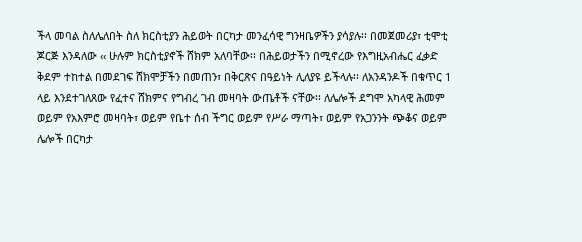ችላ መባል ስለሌለበት ስለ ክርስቲያን ሕይወት በርካታ መንፈሳዊ ግንዛቤዎችን ያሳያሉ፡፡ በመጀመሪያ፣ ቲሞቲ ጆርጅ እንዳለው ‹‹ ሁሉም ክርስቲያኖች ሸክም አለባቸው፡፡ በሕይወታችን በሚኖረው የእግዚአብሔር ፈቃድ ቅደም ተከተል በመደገፍ ሸክሞቻችን በመጠን፣ በቅርጽና በዓይነት ሊለያዩ ይችላሉ፡፡ ለአንዳንዶች በቁጥር 1 ላይ እንደተገለጸው የፈተና ሸክምና የግብረ ገብ መዛባት ውጤቶች ናቸው፡፡ ለሌሎች ደግሞ አካላዊ ሕመም ወይም የአእምሮ መዛባት፣ ወይም የቤተ ሰብ ችግር ወይም የሥራ ማጣት፣ ወይም የአጋንንት ጭቆና ወይም ሌሎች በርካታ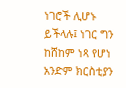ነገሮች ሊሆኑ ይችላሉ፤ ነገር ግን ከሸከም ነጻ የሆነ አንድም ክርስቲያን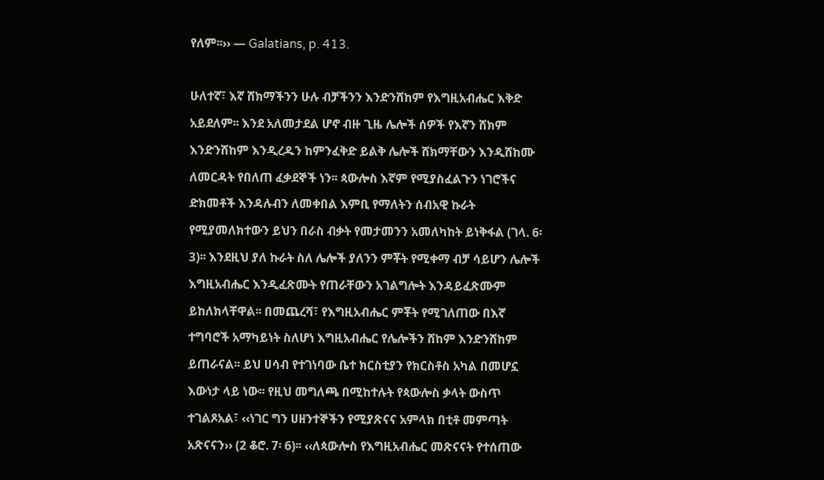የለም፡፡›› — Galatians, p. 413.

ሁለተኛ፣ እኛ ሸክማችንን ሁሉ ብቻችንን እንድንሸከም የእግዚአብሔር እቅድ አይደለም፡፡ እንደ አለመታደል ሆኖ ብዙ ጊዜ ሌሎች ሰዎች የእኛን ሸክም እንድንሸከም እንዲረዱን ከምንፈቅድ ይልቅ ሌሎች ሸክማቸውን እንዲሸከሙ ለመርዳት የበለጠ ፈቃደኞች ነን፡፡ ጳውሎስ እኛም የሚያስፈልጉን ነገሮችና ድክመቶች እንዳሉብን ለመቀበል እምቢ የማለትን ሰብአዊ ኩራት የሚያመለክተውን ይህን በራስ ብቃት የመታመንን አመለካከት ይነቅፋል (ገላ. 6፡ 3)፡፡ እንደዚህ ያለ ኩራት ስለ ሌሎች ያለንን ምቾት የሚቀማ ብቻ ሳይሆን ሌሎች እግዚአብሔር እንዲፈጽሙት የጠራቸውን አገልግሎት እንዳይፈጽሙም ይከለክላቸዋል፡፡ በመጨረሻ፣ የእግዚአብሔር ምቾት የሚገለጠው በእኛ ተግባሮች አማካይነት ስለሆነ እግዚአብሔር የሌሎችን ሸከም እንድንሸከም ይጠራናል፡፡ ይህ ሀሳብ የተገነባው ቤተ ክርስቲያን የክርስቶስ አካል በመሆኗ እውነታ ላይ ነው፡፡ የዚህ መግለጫ በሚከተሉት የጳውሎስ ቃላት ውስጥ ተገልጾአል፣ ‹‹ነገር ግን ሀዘንተኞችን የሚያጽናና አምላክ በቲቶ መምጣት አጽናናን›› (2 ቆሮ. 7፡ 6)፡፡ ‹‹ለጳውሎስ የእግዚአብሔር መጽናናት የተሰጠው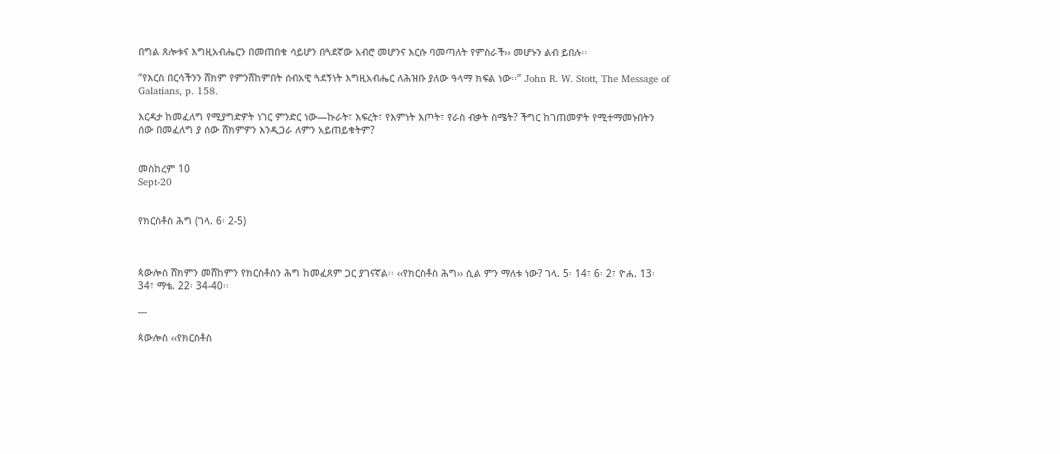በግል ጸሎቱና እግዚአብሔርን በመጠበቁ ሳይሆን በጓደኛው አብሮ መሆንና እርሱ ባመጣለት የምስራች›› መሆኑን ልብ ይበሉ፡፡

“የእርስ በርሳችንን ሸክም የምንሸከምበት ሰብአዊ ጓደኝነት እግዚአብሔር ለሕዝቡ ያለው ዓላማ ክፍል ነው፡፡” John R. W. Stott, The Message of Galatians, p. 158.

እርዳታ ከመፈለግ የሚያግድዎት ነገር ምንድር ነው—ኩራት፣ እፍረት፣ የእምነት እጦት፣ የራስ ብቃት ስሜት? ችግር ከገጠመዎት የሚተማመኑበትን ሰው በመፈለግ ያ ሰው ሸክምዎን እንዲጋራ ለምን አይጠይቁትም?


መስከረም 10
Sept-20


የክርስቶስ ሕግ (ገላ. 6፡ 2-5)



ጳውሎስ ሸክምን መሸከምን የክርስቶስን ሕግ ከመፈጸም ጋር ያገናኛል፡፡ ‹‹የክርስቶስ ሕግ›› ሲል ምን ማለቱ ነው? ገላ. 5፡ 14፣ 6፡ 2፣ ዮሐ. 13፡ 34፣ ማቴ. 22፡ 34-40፡፡

---

ጳውሎስ ‹‹የክርስቶስ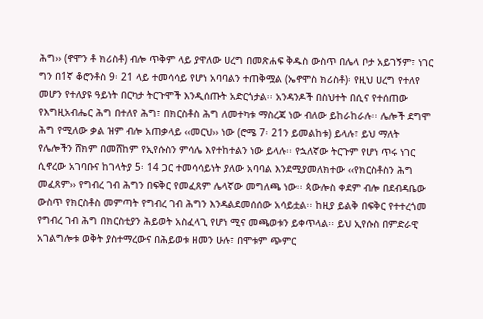ሕግ›› (ኖሞን ቶ ክሪስቶ) ብሎ ጥቅም ላይ ያዋለው ሀረግ በመጽሐፍ ቅዱስ ውስጥ በሌላ ቦታ አይገኝም፣ ነገር ግን በ1ኛ ቆሮንቶስ 9፡ 21 ላይ ተመሳሳይ የሆነ አባባልን ተጠቅሟል (ኤኖሞስ ክሪስቶ)፡ የዚህ ሀረግ የተለየ መሆን የተለያዩ ዓይነት በርካታ ትርጉሞች እንዲሰጡት አድርጎታል፡፡ አንዳንዶች በስህተት በሲና የተሰጠው የእግዚአብሔር ሕግ በተለየ ሕግ፣ በክርስቶስ ሕግ ለመተካቱ ማስረጃ ነው ብለው ይከራከራሉ፡፡ ሌሎች ደግሞ ሕግ የሚለው ቃል ዝም ብሎ አጠቃላይ ‹‹መርህ›› ነው (ሮሜ 7፡ 21ን ይመልከቱ) ይላሉ፣ ይህ ማለት የሌሎችን ሸክም በመሸከም የኢየሱስን ምሳሌ እየተከተልን ነው ይላሉ፡፡ የኋለኛው ትርጉም የሆነ ጥሩ ነገር ሲኖረው አገባቡና ከገላትያ 5፡ 14 ጋር ተመሳሳይነት ያለው አባባል እንደሚያመለክተው ‹‹የክርስቶስን ሕግ መፈጸም›› የግብረ ገብ ሕግን በፍቅር የመፈጸም ሌላኛው መግለጫ ነው፡፡ ጳውሎስ ቀደም ብሎ በደብዳቤው ውስጥ የክርስቶስ መምጣት የግብረ ገብ ሕግን እንዳልደመሰሰው አሳይቷል፡፡ ከዚያ ይልቅ በፍቅር የተተረጎመ የግብረ ገብ ሕግ በክርስቲያን ሕይወት አስፈላጊ የሆነ ሚና መጫወቱን ይቀጥላል፡፡ ይህ ኢየሱስ በምድራዊ አገልግሎቱ ወቅት ያስተማረውና በሕይወቱ ዘመን ሁሉ፣ በሞቱም ጭምር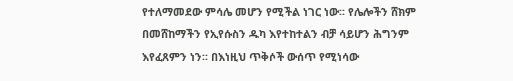የተለማመደው ምሳሌ መሆን የሚችል ነገር ነው፡፡ የሌሎችን ሸክም በመሸከማችን የኢየሱስን ዱካ እየተከተልን ብቻ ሳይሆን ሕግንም እየፈጸምን ነን፡፡ በእነዚህ ጥቅሶች ውሰጥ የሚነሳው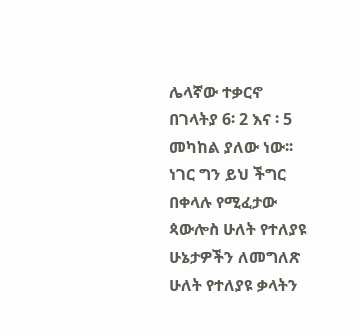ሌላኛው ተቃርኖ በገላትያ 6፡ 2 እና ፡ 5 መካከል ያለው ነው፡፡ ነገር ግን ይህ ችግር በቀላሉ የሚፈታው ጳውሎስ ሁለት የተለያዩ ሁኔታዎችን ለመግለጽ ሁለት የተለያዩ ቃላትን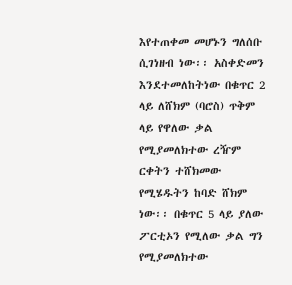እየተጠቀመ መሆኑን ግለሰቡ ሲገነዘብ ነው፡፡ አስቀድመን እንደተመለከትነው በቁጥር 2 ላይ ለሸክም (ባሮስ) ጥቅም ላይ የዋለው ቃል የሚያመለክተው ረዥም ርቀትን ተሸክመው የሚሄዱትን ከባድ ሸክም ነው፡፡ በቁጥር 5 ላይ ያለው ፖርቲኦን የሚለው ቃል ግን የሚያመለክተው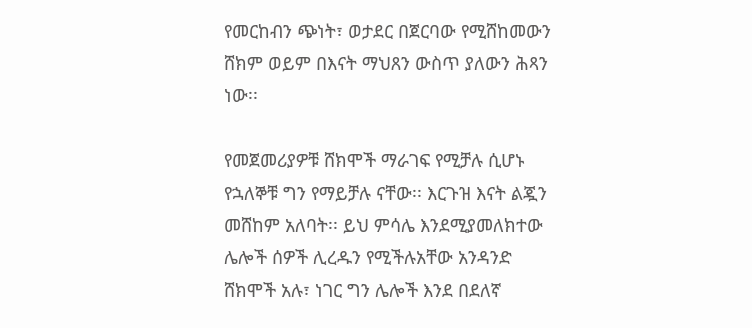የመርከብን ጭነት፣ ወታደር በጀርባው የሚሸከመውን ሸክም ወይም በእናት ማህጸን ውስጥ ያለውን ሕጻን ነው፡፡

የመጀመሪያዎቹ ሸክሞች ማራገፍ የሚቻሉ ሲሆኑ የኋለኞቹ ግን የማይቻሉ ናቸው፡፡ እርጉዝ እናት ልጇን መሸከም አለባት፡፡ ይህ ምሳሌ እንደሚያመለክተው ሌሎች ሰዎች ሊረዱን የሚችሉአቸው አንዳንድ ሸክሞች አሉ፣ ነገር ግን ሌሎች እንደ በደለኛ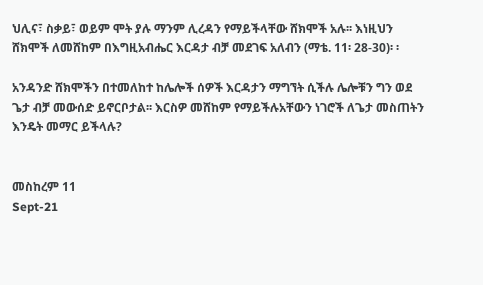ህሊና፣ ስቃይ፣ ወይም ሞት ያሉ ማንም ሊረዳን የማይችላቸው ሸክሞች አሉ፡፡ እነዚህን ሸክሞች ለመሸከም በእግዚአብሔር እርዳታ ብቻ መደገፍ አለብን (ማቴ. 11፡ 28-30)፡ ፡

አንዳንድ ሸክሞችን በተመለከተ ከሌሎች ሰዎች እርዳታን ማግኘት ሲችሉ ሌሎቹን ግን ወደ ጌታ ብቻ መውሰድ ይኖርቦታል፡፡ እርስዎ መሸከም የማይችሉአቸውን ነገሮች ለጌታ መስጠትን እንዴት መማር ይችላሉ?


መስከረም 11
Sept-21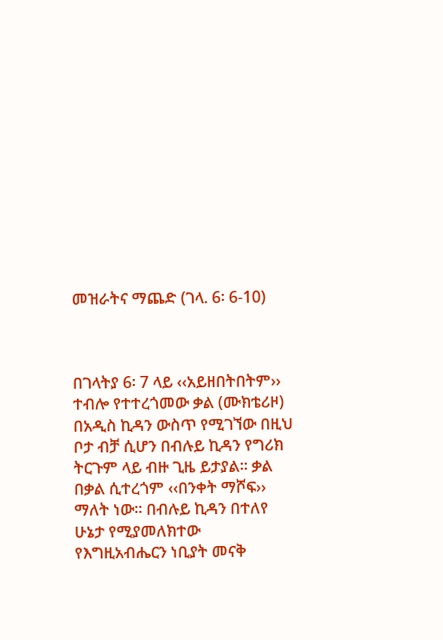መዝራትና ማጨድ (ገላ. 6፡ 6-10)



በገላትያ 6፡ 7 ላይ ‹‹አይዘበትበትም›› ተብሎ የተተረጎመው ቃል (ሙክቴሪዞ) በአዲስ ኪዳን ውስጥ የሚገኘው በዚህ ቦታ ብቻ ሲሆን በብሉይ ኪዳን የግሪክ ትርጉም ላይ ብዙ ጊዜ ይታያል፡፡ ቃል በቃል ሲተረጎም ‹‹በንቀት ማሾፍ›› ማለት ነው፡፡ በብሉይ ኪዳን በተለየ ሁኔታ የሚያመለክተው የእግዚአብሔርን ነቢያት መናቅ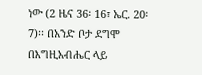ነው (2 ዜና 36፡ 16፣ ኤር. 20፡7)፡፡ በአንድ ቦታ ደግሞ በእግዚአብሔር ላይ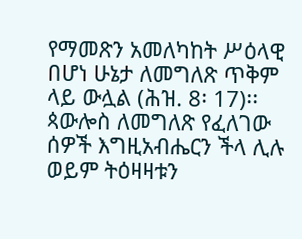የማመጽን አመለካከት ሥዕላዊ በሆነ ሁኔታ ለመግለጽ ጥቅም ላይ ውሏል (ሕዝ. 8፡ 17)፡፡ ጳውሎስ ለመግለጽ የፈለገው ሰዎች እግዚአብሔርን ችላ ሊሉ ወይም ትዕዛዛቱን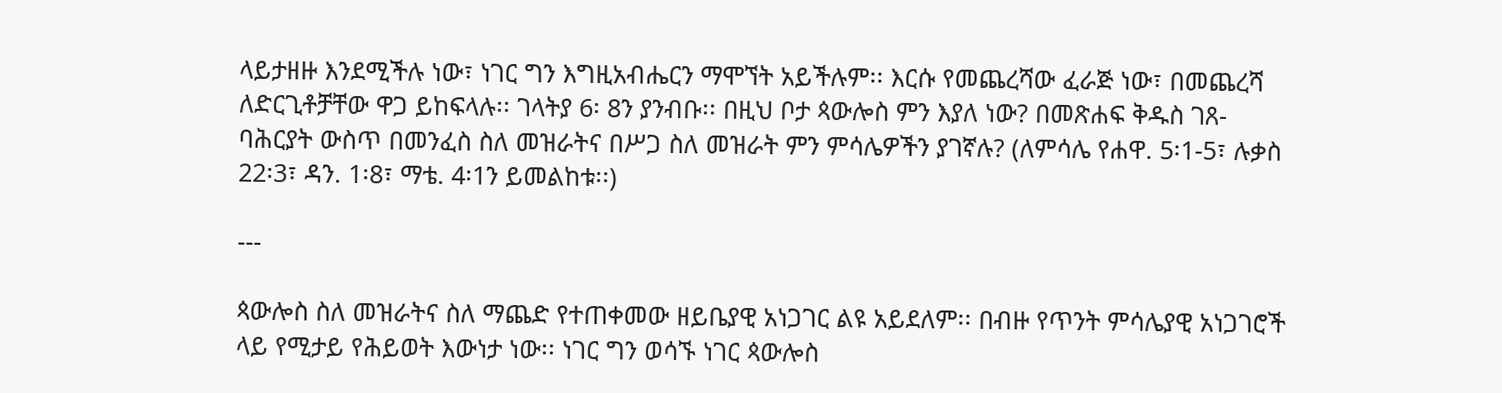ላይታዘዙ እንደሚችሉ ነው፣ ነገር ግን እግዚአብሔርን ማሞኘት አይችሉም፡፡ እርሱ የመጨረሻው ፈራጅ ነው፣ በመጨረሻ ለድርጊቶቻቸው ዋጋ ይከፍላሉ፡፡ ገላትያ 6፡ 8ን ያንብቡ፡፡ በዚህ ቦታ ጳውሎስ ምን እያለ ነው? በመጽሐፍ ቅዱስ ገጸ-ባሕርያት ውስጥ በመንፈስ ስለ መዝራትና በሥጋ ስለ መዝራት ምን ምሳሌዎችን ያገኛሉ? (ለምሳሌ የሐዋ. 5፡1-5፣ ሉቃስ 22፡3፣ ዳን. 1፡8፣ ማቴ. 4፡1ን ይመልከቱ፡፡)

---

ጳውሎስ ስለ መዝራትና ስለ ማጨድ የተጠቀመው ዘይቤያዊ አነጋገር ልዩ አይደለም፡፡ በብዙ የጥንት ምሳሌያዊ አነጋገሮች ላይ የሚታይ የሕይወት እውነታ ነው፡፡ ነገር ግን ወሳኙ ነገር ጳውሎስ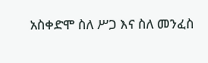አስቀድሞ ስለ ሥጋ እና ስለ መንፈስ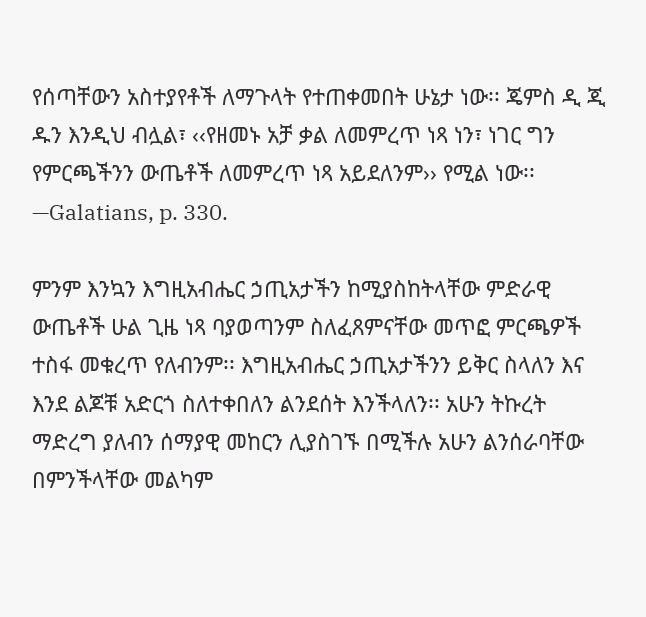የሰጣቸውን አስተያየቶች ለማጉላት የተጠቀመበት ሁኔታ ነው፡፡ ጄምስ ዲ ጂ ዱን እንዲህ ብሏል፣ ‹‹የዘመኑ አቻ ቃል ለመምረጥ ነጻ ነን፣ ነገር ግን የምርጫችንን ውጤቶች ለመምረጥ ነጻ አይደለንም›› የሚል ነው፡፡ —Galatians, p. 330.

ምንም እንኳን እግዚአብሔር ኃጢአታችን ከሚያስከትላቸው ምድራዊ ውጤቶች ሁል ጊዜ ነጻ ባያወጣንም ስለፈጸምናቸው መጥፎ ምርጫዎች ተስፋ መቁረጥ የለብንም፡፡ እግዚአብሔር ኃጢአታችንን ይቅር ስላለን እና እንደ ልጆቹ አድርጎ ስለተቀበለን ልንደሰት እንችላለን፡፡ አሁን ትኩረት ማድረግ ያለብን ሰማያዊ መከርን ሊያስገኙ በሚችሉ አሁን ልንሰራባቸው በምንችላቸው መልካም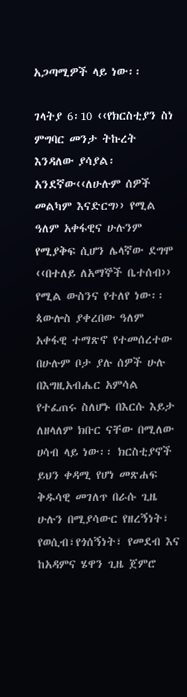አጋጣሚዎች ላይ ነው፡፡

ገላትያ 6፡10 ‹‹የክርስቲያን ስነ ምግባር መንታ ትኩረት እንዳለው ያሳያል፡አንደኛው‹‹ለሁሉም ሰዎች መልካም እናድርግ›› የሚል ዓለም አቀፋዊና ሁሉንም የሚያቅፍ ሲሆን ሌላኛው ደግሞ ‹‹በተለይ ለአማኞች ቤተሰብ›› የሚል ውስንና የተለየ ነው፡፡ ጳውሎስ ያቀረበው ዓለም አቀፋዊ ተማጽኖ የተመሰረተው በሁሉም ቦታ ያሉ ሰዎች ሁሉ በእግዚአብሔር አምሳል የተፈጠሩ ስለሆኑ በእርሱ እይታ ለዘላለም ክቡር ናቸው በሚለው ሀሳብ ላይ ነው፡፡ ክርስቲያኖች ይህን ቀዳሚ የሆነ መጽሐፍ ቅዱሳዊ መገለጥ በራሱ ጊዜ ሁሉን በሚያሳውር የዘረኝነት፣ የወሲብ፣የጎሰኝነት፣ የመደብ እና ከአዳምና ሄዋን ጊዜ ጀምሮ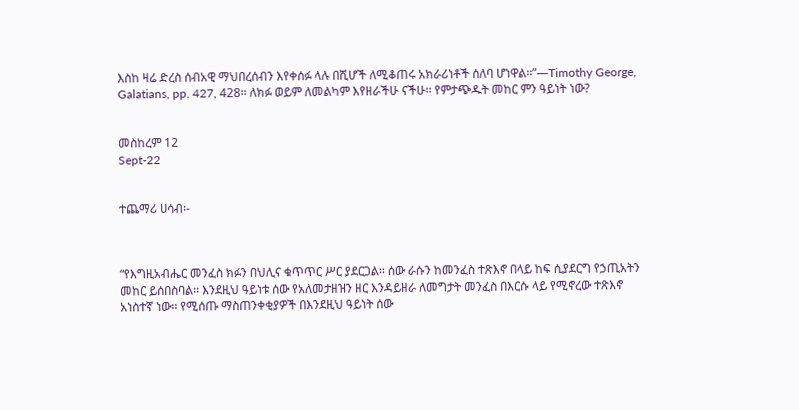እስከ ዛሬ ድረስ ሰብአዊ ማህበረሰብን እየቀሰፉ ላሉ በሺሆች ለሚቆጠሩ አክራሪነቶች ሰለባ ሆነዋል፡፡”—Timothy George, Galatians, pp. 427, 428፡፡ ለክፉ ወይም ለመልካም እየዘራችሁ ናችሁ፡፡ የምታጭዱት መከር ምን ዓይነት ነው?


መስከረም 12
Sept-22


ተጨማሪ ሀሳብ፡-



“የእግዚአብሔር መንፈስ ክፉን በህሊና ቁጥጥር ሥር ያደርጋል፡፡ ሰው ራሱን ከመንፈስ ተጽእኖ በላይ ከፍ ሲያደርግ የኃጢአትን መከር ይሰበስባል፡፡ እንደዚህ ዓይነቱ ሰው የአለመታዘዝን ዘር እንዳይዘራ ለመግታት መንፈስ በእርሱ ላይ የሚኖረው ተጽእኖ አነስተኛ ነው፡፡ የሚሰጡ ማስጠንቀቂያዎች በእንደዚህ ዓይነት ሰው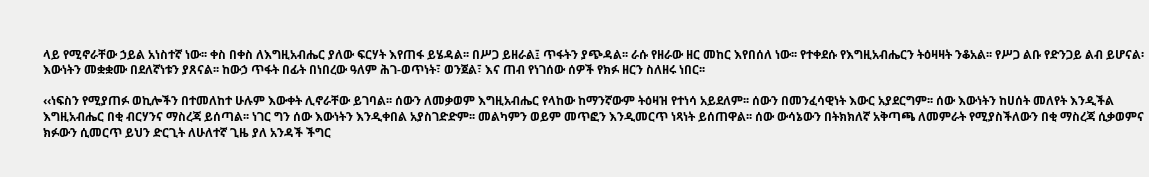ላይ የሚኖራቸው ኃይል አነስተኛ ነው፡፡ ቀስ በቀስ ለእግዚአብሔር ያለው ፍርሃት እየጠፋ ይሄዳል፡፡ በሥጋ ይዘራል፤ ጥፋትን ያጭዳል፡፡ ራሱ የዘራው ዘር መከር እየበሰለ ነው፡፡ የተቀደሱ የእግዚአብሔርን ትዕዛዛት ንቆአል፡፡ የሥጋ ልቡ የድንጋይ ልብ ይሆናል፡ እውነትን መቋቋሙ በደለኛነቱን ያጸናል፡፡ ከውኃ ጥፋት በፊት በነበረው ዓለም ሕገ-ወጥነት፣ ወንጀል፣ እና ጠብ የነገሰው ሰዎች የክፉ ዘርን ስለዘሩ ነበር፡፡

‹‹ነፍስን የሚያጠፉ ወኪሎችን በተመለከተ ሁሉም እውቀት ሊኖራቸው ይገባል፡፡ ሰውን ለመቃወም እግዚአብሔር የላከው ከማንኛውም ትዕዛዝ የተነሳ አይደለም፡፡ ሰውን በመንፈሳዊነት እውር አያደርግም፡፡ ሰው እውነትን ከሀሰት መለየት እንዲችል እግዚአብሔር በቂ ብርሃንና ማስረጃ ይሰጣል፡፡ ነገር ግን ሰው እውነትን እንዲቀበል አያስገድድም፡፡ መልካምን ወይም መጥፎን እንዲመርጥ ነጻነት ይሰጠዋል፡፡ ሰው ውሳኔውን በትክክለኛ አቅጣጫ ለመምራት የሚያስችለውን በቂ ማስረጃ ሲቃወምና ክፉውን ሲመርጥ ይህን ድርጊት ለሁለተኛ ጊዜ ያለ አንዳች ችግር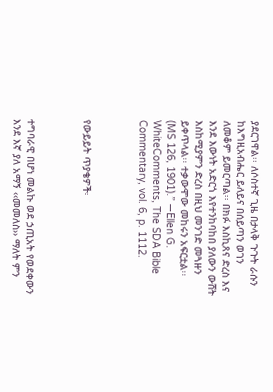ያደርገዋል፡፡ ለሶስተኛ ጊዜ በታላቅ ጉጉት ራሱን ከእግዚአብሔር ይለይና በሰይጣን ወገን ለመቆም ይመርጣል፡፡ በክፉ እስኪጸና ድረስ እና እንደ እውነት አድርጎ እየተንከባከበ ያለውን ውሸት እስከሚያምን ድረስ በዚህ መንገድ መጓዙን ይቀጥላል፡፡ ተቃውሞው መከሩን አፍርቷል፡፡ (MS 126, 1901).” —Ellen G. WhiteComments, The SDA Bible Commentary, vol. 6, p. 1112.



የውይይት ጥያቄዎች፡



ተግባራዊ በሆነ መልኩ ወደ ኃጢአት የወደቀውን እንደ እኛ ያለ አማኝ ‹‹መመለስ›› ማለት ምን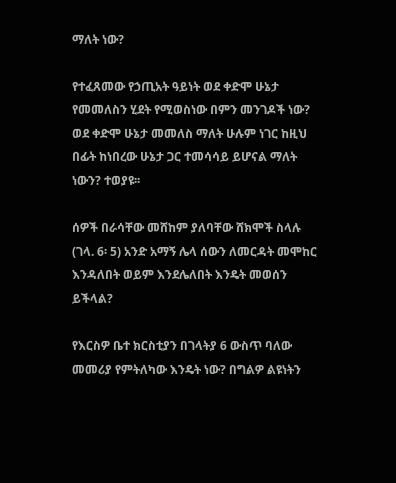ማለት ነው?

የተፈጸመው የኃጢአት ዓይነት ወደ ቀድሞ ሁኔታ የመመለስን ሂደት የሚወስነው በምን መንገዶች ነው? ወደ ቀድሞ ሁኔታ መመለስ ማለት ሁሉም ነገር ከዚህ በፊት ከነበረው ሁኔታ ጋር ተመሳሳይ ይሆናል ማለት ነውን? ተወያዩ፡፡

ሰዎች በራሳቸው መሸከም ያለባቸው ሸክሞች ስላሉ (ገላ. 6፡ 5) አንድ አማኝ ሌላ ሰውን ለመርዳት መሞከር እንዳለበት ወይም እንደሌለበት እንዴት መወሰን ይችላል?

የእርስዎ ቤተ ክርስቲያን በገላትያ 6 ውስጥ ባለው መመሪያ የምትለካው እንዴት ነው? በግልዎ ልዩነትን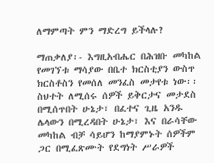ለማምጣት ምን ማድረግ ይችላሉ?

ማጠቃለያ፡- እግዚአብሔር በሕዝቡ መካከል የመገኘቱ ማሳያው በቤተ ክርስቲያን ውስጥ ክርስቶስን የመሰለ መንፈስ መታየቱ ነው፡፡ ስህተት ለሚሰሩ ሰዎች ይቅርታና መታደስ በሚሰጥበት ሁኔታ፣ በፈተና ጊዜ አንዱ ሌላውን በሚረዳበት ሁኔታ፣ እና በራሳቸው መካከል ብቻ ሳይሆን ከማያምኑት ሰዎችም ጋር በሚፈጽሙት የደግነት ሥራዎች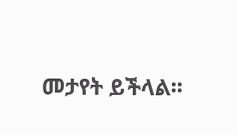መታየት ይችላል፡፡